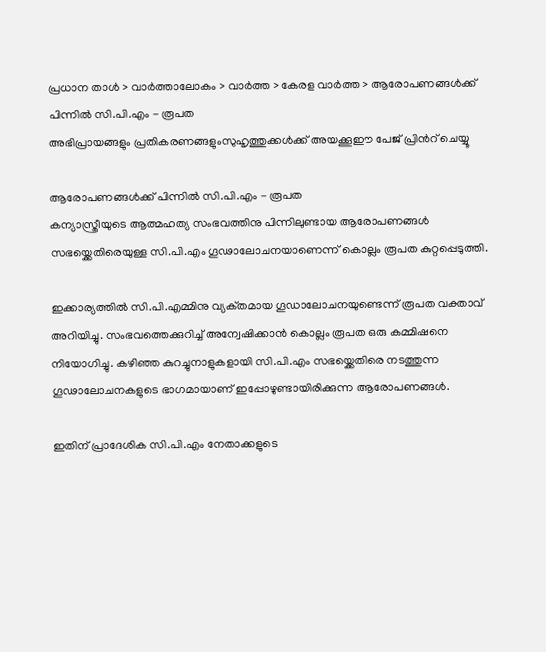പ്രധാന താള്‍ > വാര്‍ത്താലോകം > വാര്‍ത്ത > കേരള വാര്‍ത്ത > ആരോപണങ്ങള്‍ക്ക് പിന്നില്‍ സി.പി.എം - രൂപത
അഭിപ്രായങ്ങളും പ്രതികരണങ്ങളുംസുഹൃത്തുക്കള്‍ക്ക് അയക്കൂഈ പേജ് പ്രിന്‍റ് ചെയ്യൂ

ആരോപണങ്ങള്‍ക്ക് പിന്നില്‍ സി.പി.എം - രൂപത
കന്യാസ്ത്രീയുടെ ആത്മഹത്യ സംഭവത്തിനു പിന്നിലുണ്ടായ ആരോപണങ്ങള്‍ സഭയ്ക്കെതിരെയുള്ള സി.പി.എം ഗൂഢാലോചനയാണെന്ന് കൊല്ലം രൂപത കുറ്റപ്പെടുത്തി.

ഇക്കാര്യത്തില്‍ സി.പി.എമ്മിനു വ്യക്‌തമായ ഗൂഡാലോചനയുണ്ടെന്ന് രൂപത വക്താവ് അറിയിച്ചു. സംഭവത്തെക്കുറിച്ച് അന്വേഷിക്കാന്‍ കൊല്ലം രൂപത ഒരു കമ്മിഷനെ നിയോഗിച്ചു. കഴിഞ്ഞ കുറച്ചുനാളുകളായി സി.പി.എം സഭയ്ക്കെതിരെ നടത്തുന്ന ഗൂഢാലോചനകളുടെ ഭാഗമാ‍യാണ് ഇപ്പോഴുണ്ടായിരിക്കുന്ന ആരോപണങ്ങള്‍.

ഇതിന് പ്രാദേശിക സി.പി.എം നേതാക്കളുടെ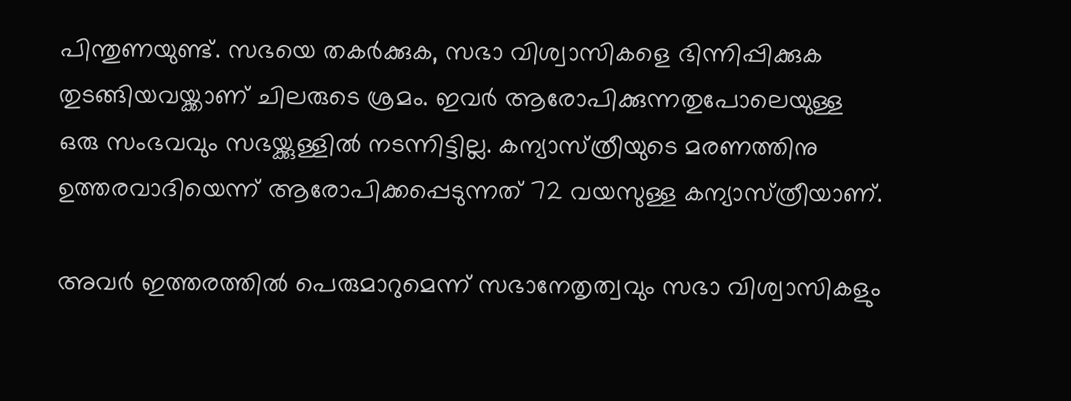പിന്തുണയുണ്ട്. സഭയെ തകര്‍ക്കുക, സഭാ വിശ്വാസികളെ ഭിന്നിപ്പിക്കുക തുടങ്ങിയവയ്ക്കാണ് ചിലരുടെ ശ്രമം. ഇവര്‍ ആരോപിക്കുന്നതുപോലെയുള്ള ഒരു സംഭവവും സഭയ്ക്കുള്ളില്‍ നടന്നിട്ടില്ല. കന്യാസ്‌ത്രീയുടെ മരണത്തിനു ഉത്തരവാദിയെന്ന്‌ ആരോപിക്കപ്പെടുന്നത്‌ 72 വയസുള്ള കന്യാസ്‌ത്രീയാണ്‌.

അവര്‍ ഇത്തരത്തില്‍ പെരുമാറുമെന്ന്‌ സഭാനേതൃത്വവും സഭാ വിശ്വാസികളും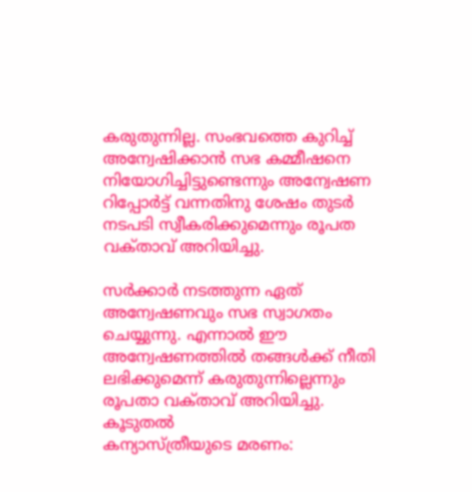കരുതുന്നില്ല. സംഭവത്തെ കുറിച്ച്‌ അന്വേഷിക്കാന്‍ സഭ കമ്മീഷനെ നിയോഗിച്ചിട്ടുണ്ടെന്നും അന്വേഷണ റിപ്പോര്‍ട്ട്‌ വന്നതിനു ശേഷം തുടര്‍ നടപടി സ്വീകരിക്കുമെന്നും രൂപത വക്‌താവ്‌ അറിയിച്ചു.

സര്‍ക്കാര്‍ നടത്തുന്ന ഏത്‌ അന്വേഷണവും സഭ സ്വാഗതം ചെയ്യുന്നു. എന്നാല്‍ ഈ അന്വേഷണത്തില്‍ തങ്ങള്‍ക്ക്‌ നീതി ലഭിക്കുമെന്ന്‌ കരുതുന്നില്ലെന്നും രൂപതാ വക്‌താവ്‌ അറിയിച്ചു.
കൂടുതല്‍
കന്യാസ്ത്രീയുടെ മരണം: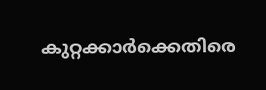കുറ്റക്കാര്‍ക്കെതിരെ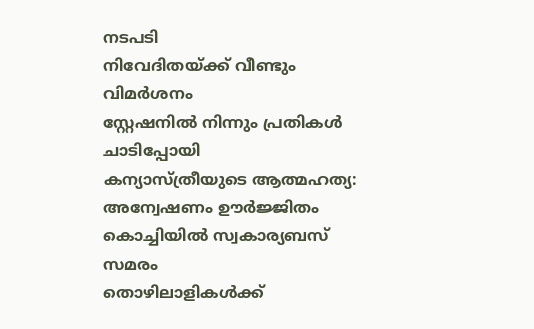നടപടി
നിവേദിതയ്ക്ക് വീണ്ടും വിമര്‍ശനം
സ്റ്റേഷനില്‍ നിന്നും പ്രതികള്‍ ചാടിപ്പോയി
കന്യാസ്ത്രീയുടെ ആത്മഹത്യ: അന്വേഷണം ഊര്‍ജ്ജിതം
കൊച്ചിയില്‍ സ്വകാര്യബസ് സമരം
തൊഴിലാളികള്‍ക്ക്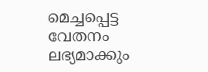മെച്ചപ്പെട്ട വേതനം ലഭ്യമാക്കും